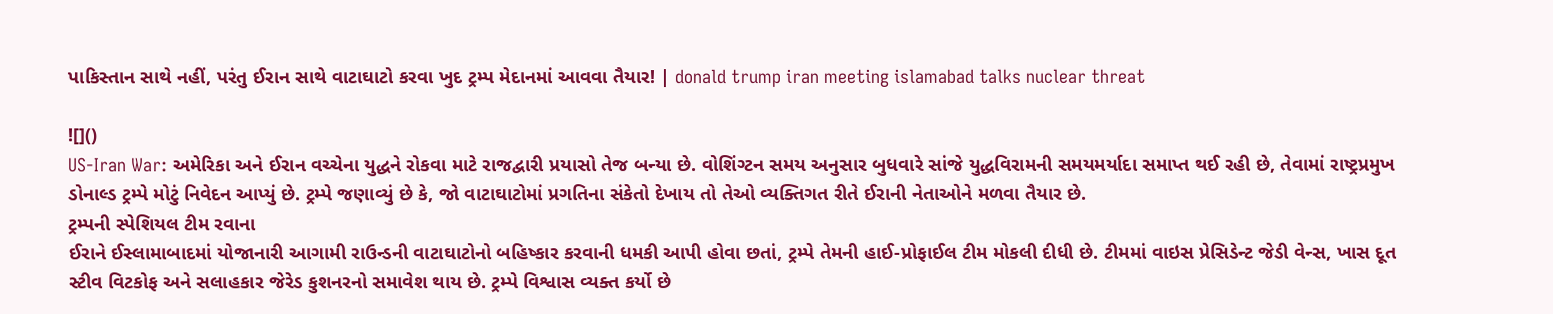પાકિસ્તાન સાથે નહીં, પરંતુ ઈરાન સાથે વાટાઘાટો કરવા ખુદ ટ્રમ્પ મેદાનમાં આવવા તૈયાર! | donald trump iran meeting islamabad talks nuclear threat

![]()
US-Iran War: અમેરિકા અને ઈરાન વચ્ચેના યુદ્ધને રોકવા માટે રાજદ્વારી પ્રયાસો તેજ બન્યા છે. વોશિંગ્ટન સમય અનુસાર બુધવારે સાંજે યુદ્ધવિરામની સમયમર્યાદા સમાપ્ત થઈ રહી છે, તેવામાં રાષ્ટ્રપ્રમુખ ડોનાલ્ડ ટ્રમ્પે મોટું નિવેદન આપ્યું છે. ટ્રમ્પે જણાવ્યું છે કે, જો વાટાઘાટોમાં પ્રગતિના સંકેતો દેખાય તો તેઓ વ્યક્તિગત રીતે ઈરાની નેતાઓને મળવા તૈયાર છે.
ટ્રમ્પની સ્પેશિયલ ટીમ રવાના
ઈરાને ઈસ્લામાબાદમાં યોજાનારી આગામી રાઉન્ડની વાટાઘાટોનો બહિષ્કાર કરવાની ધમકી આપી હોવા છતાં, ટ્રમ્પે તેમની હાઈ-પ્રોફાઈલ ટીમ મોકલી દીધી છે. ટીમમાં વાઇસ પ્રેસિડેન્ટ જેડી વેન્સ, ખાસ દૂત સ્ટીવ વિટકોફ અને સલાહકાર જેરેડ કુશનરનો સમાવેશ થાય છે. ટ્રમ્પે વિશ્વાસ વ્યક્ત કર્યો છે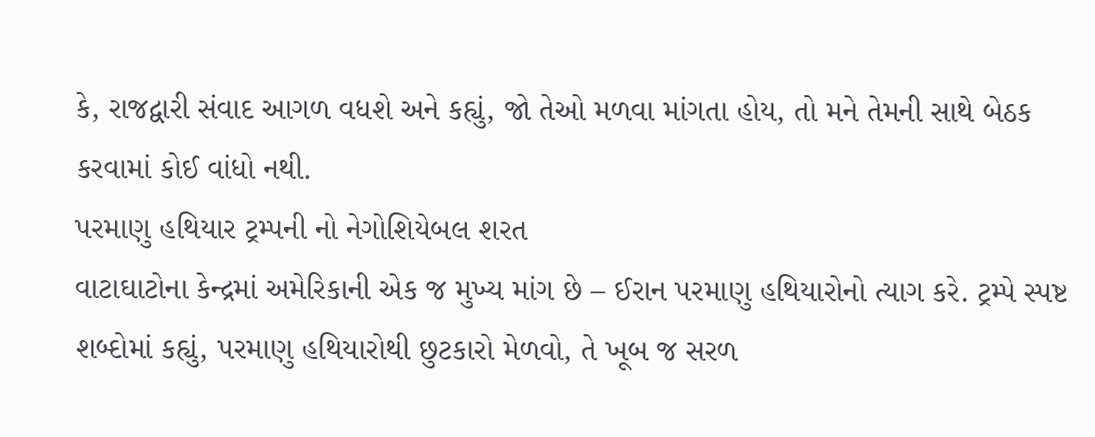કે, રાજદ્વારી સંવાદ આગળ વધશે અને કહ્યું, જો તેઓ મળવા માંગતા હોય, તો મને તેમની સાથે બેઠક કરવામાં કોઈ વાંધો નથી.
પરમાણુ હથિયાર ટ્રમ્પની નો નેગોશિયેબલ શરત
વાટાઘાટોના કેન્દ્રમાં અમેરિકાની એક જ મુખ્ય માંગ છે – ઈરાન પરમાણુ હથિયારોનો ત્યાગ કરે. ટ્રમ્પે સ્પષ્ટ શબ્દોમાં કહ્યું, પરમાણુ હથિયારોથી છુટકારો મેળવો, તે ખૂબ જ સરળ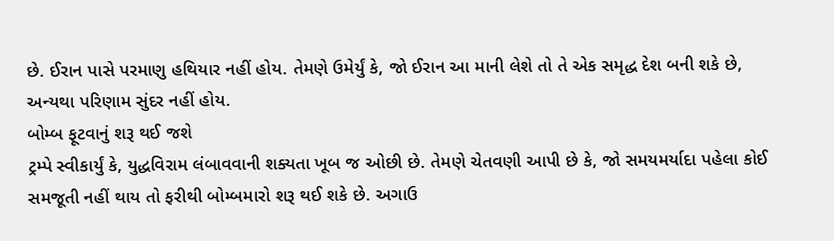છે. ઈરાન પાસે પરમાણુ હથિયાર નહીં હોય. તેમણે ઉમેર્યું કે, જો ઈરાન આ માની લેશે તો તે એક સમૃદ્ધ દેશ બની શકે છે, અન્યથા પરિણામ સુંદર નહીં હોય.
બોમ્બ ફૂટવાનું શરૂ થઈ જશે
ટ્રમ્પે સ્વીકાર્યું કે, યુદ્ધવિરામ લંબાવવાની શક્યતા ખૂબ જ ઓછી છે. તેમણે ચેતવણી આપી છે કે, જો સમયમર્યાદા પહેલા કોઈ સમજૂતી નહીં થાય તો ફરીથી બોમ્બમારો શરૂ થઈ શકે છે. અગાઉ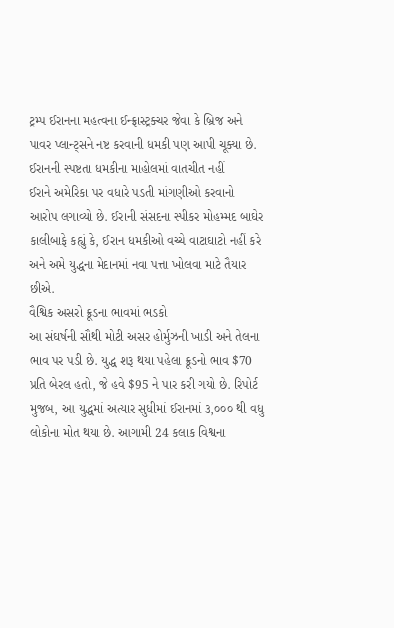ટ્રમ્પ ઈરાનના મહત્વના ઈન્ફ્રાસ્ટ્રક્ચર જેવા કે બ્રિજ અને પાવર પ્લાન્ટ્સને નષ્ટ કરવાની ધમકી પણ આપી ચૂક્યા છે.
ઈરાનની સ્પષ્ટતા ધમકીના માહોલમાં વાતચીત નહીં
ઈરાને અમેરિકા પર વધારે પડતી માંગણીઓ કરવાનો આરોપ લગાવ્યો છે. ઈરાની સંસદના સ્પીકર મોહમ્મદ બાઘેર કાલીબાફે કહ્યું કે, ઈરાન ધમકીઓ વચ્ચે વાટાઘાટો નહીં કરે અને અમે યુદ્ધના મેદાનમાં નવા પત્તા ખોલવા માટે તૈયાર છીએ.
વૈશ્વિક અસરો ક્રૂડના ભાવમાં ભડકો
આ સંઘર્ષની સૌથી મોટી અસર હોર્મુઝની ખાડી અને તેલના ભાવ પર પડી છે. યુદ્ધ શરૂ થયા પહેલા ક્રૂડનો ભાવ $70 પ્રતિ બેરલ હતો, જે હવે $95 ને પાર કરી ગયો છે. રિપોર્ટ મુજબ, આ યુદ્ધમાં અત્યાર સુધીમાં ઈરાનમાં ૩,૦૦૦ થી વધુ લોકોના મોત થયા છે. આગામી 24 કલાક વિશ્વના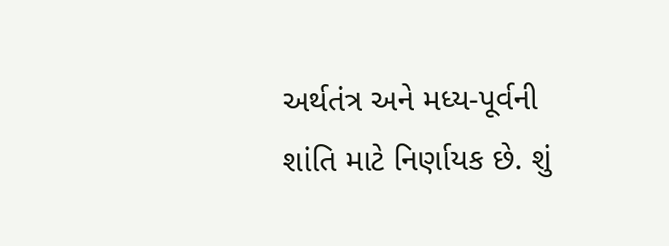અર્થતંત્ર અને મધ્ય-પૂર્વની શાંતિ માટે નિર્ણાયક છે. શું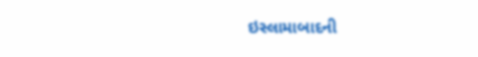ઇસ્લામાબાદની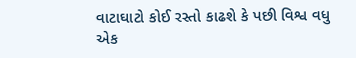વાટાઘાટો કોઈ રસ્તો કાઢશે કે પછી વિશ્વ વધુ એક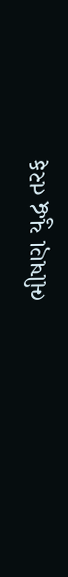ભીષણ યુદ્ધ તરફ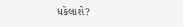ધકેલાશે?